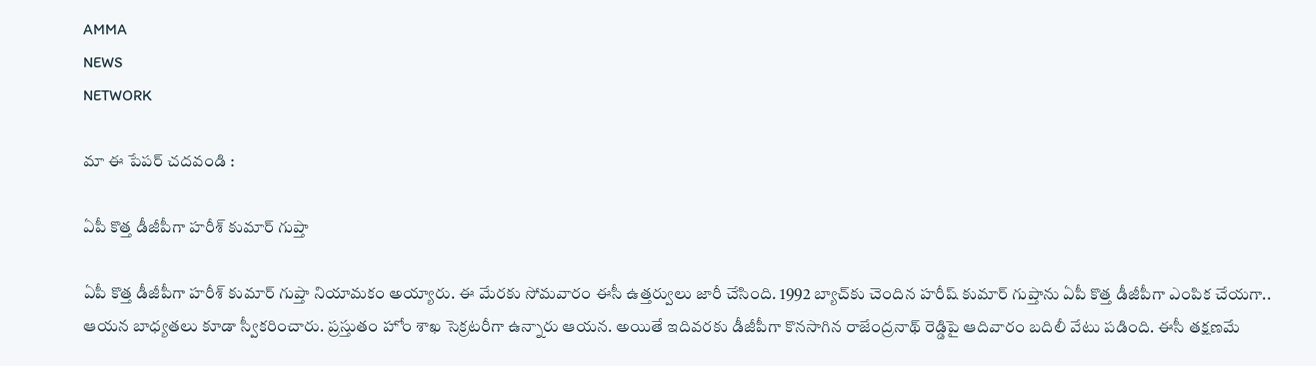AMMA
NEWS
NETWORK

మా ఈ పేపర్ చదవండి :

ఏపీ కొత్త డీజీపీగా హరీశ్ కుమార్ గుప్తా

ఏపీ కొత్త డీజీపీగా హరీశ్ కుమార్ గుప్తా నియామకం అయ్యారు. ఈ మేరకు సోమవారం ఈసీ ఉత్తర్వులు జారీ చేసింది. 1992 బ్యాచ్‌కు చెందిన హరీష్‌ కుమార్‌ గుప్తాను ఏపీ కొత్త డీజీపీగా ఎంపిక చేయగా.. ఆయన బాధ్యతలు కూడా స్వీకరించారు. ప్రస్తుతం హోం శాఖ సెక్రటరీగా ఉన్నారు ఆయన. అయితే ఇదివరకు డీజీపీగా కొనసాగిన రాజేంద్రనాథ్ రెడ్డిపై ఆదివారం బదిలీ వేటు పడింది. ఈసీ తక్షణమే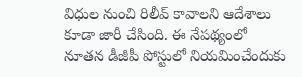విధుల నుంచి రిలీవ్ కావాలని ఆదేశాలు కూడా జారీ చేసింది. ఈ నేపథ్యంలో నూతన డీజీపీ పోస్టులో నియమించేందుకు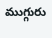ముగ్గురు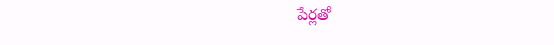పేర్లతో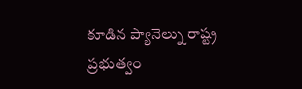కూడిన ప్యానెల్ను రాష్ట్ర ప్రభుత్వం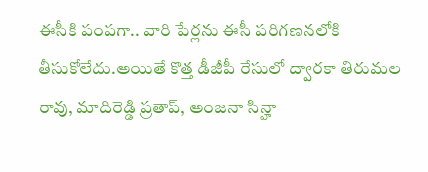ఈసీకి పంపగా.. వారి పేర్లను ఈసీ పరిగణనలోకి తీసుకోలేదు.అయితే కొత్త డీజీపీ రేసులో ద్వారకా తిరుమల రావు, మాదిరెడ్డి ప్రతాప్, అంజనా సిన్హా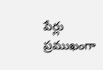పేర్లు ప్రముఖంగా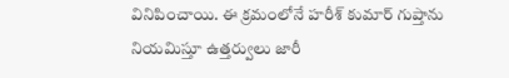వినిపించాయి. ఈ క్రమంలోనే హరీశ్ కుమార్ గుప్తాను నియమిస్తూ ఉత్తర్వులు జారీ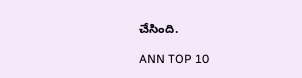చేసింది.

ANN TOP 10